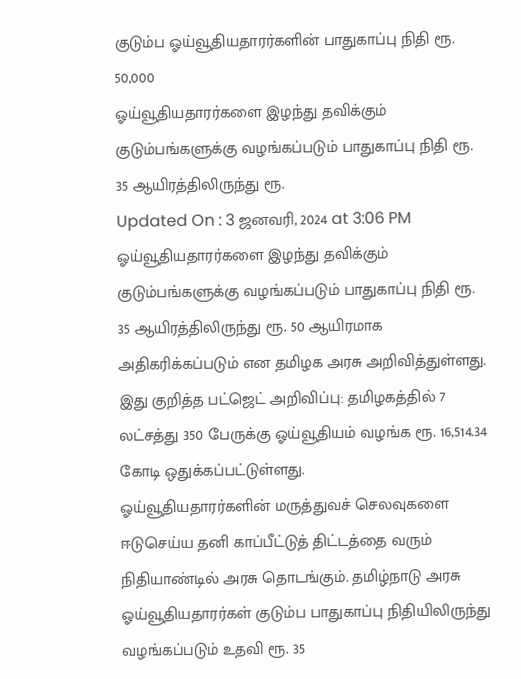குடும்ப ஓய்வூதியதாரர்களின் பாதுகாப்பு நிதி ரூ. 50,000
ஓய்வூதியதாரர்களை இழந்து தவிக்கும் குடும்பங்களுக்கு வழங்கப்படும் பாதுகாப்பு நிதி ரூ. 35 ஆயிரத்திலிருந்து ரூ.
Updated On : 3 ஜனவரி, 2024 at 3:06 PM
ஓய்வூதியதாரர்களை இழந்து தவிக்கும் குடும்பங்களுக்கு வழங்கப்படும் பாதுகாப்பு நிதி ரூ. 35 ஆயிரத்திலிருந்து ரூ. 50 ஆயிரமாக அதிகரிக்கப்படும் என தமிழக அரசு அறிவித்துள்ளது.
இது குறித்த பட்ஜெட் அறிவிப்பு: தமிழகத்தில் 7 லட்சத்து 350 பேருக்கு ஓய்வூதியம் வழங்க ரூ. 16,514.34 கோடி ஒதுக்கப்பட்டுள்ளது.
ஓய்வூதியதாரர்களின் மருத்துவச் செலவுகளை ஈடுசெய்ய தனி காப்பீட்டுத் திட்டத்தை வரும் நிதியாண்டில் அரசு தொடங்கும். தமிழ்நாடு அரசு ஓய்வூதியதாரர்கள் குடும்ப பாதுகாப்பு நிதியிலிருந்து வழங்கப்படும் உதவி ரூ. 35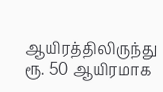ஆயிரத்திலிருந்து ரூ. 50 ஆயிரமாக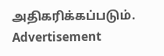அதிகரிக்கப்படும்.
Advertisement